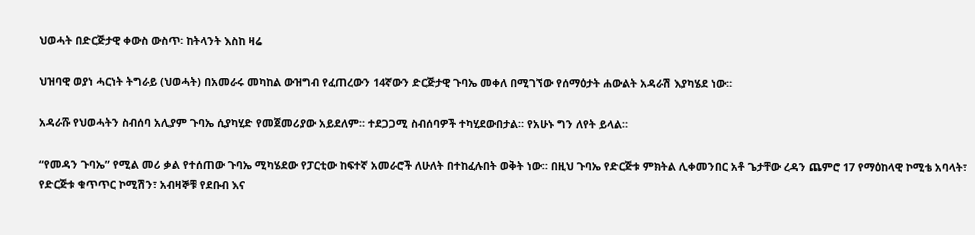ህወሓት በድርጅታዊ ቀውስ ውስጥ፡ ከትላንት እስከ ዛሬ

ህዝባዊ ወያነ ሓርነት ትግራይ (ህወሓት) በአመራሩ መካከል ውዝግብ የፈጠረውን 14ኛውን ድርጅታዊ ጉባኤ መቀለ በሚገኘው የሰማዕታት ሐውልት አዳራሽ እያካሄደ ነው።

አዳራሹ የህወሓትን ስብሰባ አሊያም ጉባኤ ሲያካሂድ የመጀመሪያው አይደለም። ተደጋጋሚ ስብሰባዎች ተካሂደውበታል። የአሁኑ ግን ለየት ይላል።

“የመዳን ጉባኤ” የሚል መሪ ቃል የተሰጠው ጉባኤ ሚካሄደው የፓርቲው ከፍተኛ አመራሮች ለሁለት በተከፈሉበት ወቅት ነው። በዚህ ጉባኤ የድርጅቱ ምክትል ሊቀመንበር አቶ ጌታቸው ረዳን ጨምሮ 17 የማዕከላዊ ኮሚቴ አባላት፣ የድርጅቱ ቁጥጥር ኮሚሽን፣ አብዛኞቹ የደቡብ እና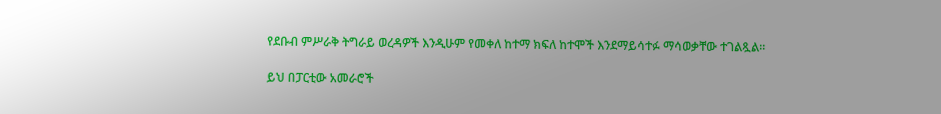የደቡብ ምሥራቅ ትግራይ ወረዳዎች እንዲሁም የመቀለ ከተማ ክፍለ ከተሞች እንደማይሳተፉ ማሳወቃቸው ተገልጿል።

ይህ በፓርቲው አመራሮች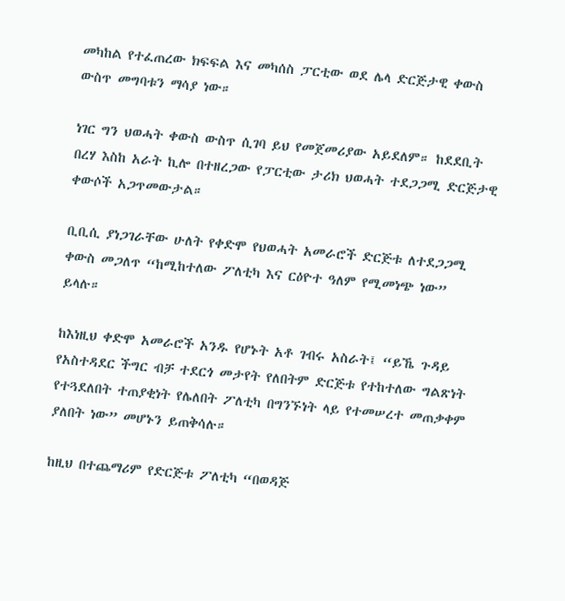መካከል የተፈጠረው ክፍፍል እና መካሰስ ፓርቲው ወደ ሌላ ድርጅታዊ ቀውስ ውስጥ መግባቱን ማሳያ ነው።

ነገር ግን ህወሓት ቀውስ ውስጥ ሲገባ ይህ የመጀመሪያው አይደለም። ከደደቢት በረሃ እስከ አራት ኪሎ በተዘረጋው የፓርቲው ታሪክ ህወሓት ተደጋጋሚ ድርጅታዊ ቀውሶች አጋጥመውታል።

ቢቢሲ ያነጋገራቸው ሁለት የቀድሞ የህወሓት አመራሮች ድርጅቱ ለተደጋጋሚ ቀውስ መጋለጥ “ከሚከተለው ፖለቲካ እና ርዕዮተ ዓለም የሚመነጭ ነው” ይላሉ።

ከእነዚህ ቀድሞ አመራሮች አንዱ የሆኑት አቶ ገብሩ አስራት፤ “ይኼ ጉዳይ የአስተዳደር ችግር ብቻ ተደርጎ መታየት የለበትም ድርጅቱ የተከተለው ግልጽነት የተጓደለበት ተጠያቂነት የሌለበት ፖለቲካ በግንኙነት ላይ የተመሠረተ መጠቃቀም ያለበት ነው” መሆኑን ይጠቅሳሉ።

ከዚህ በተጨማሪም የድርጅቱ ፖለቲካ “በወዳጅ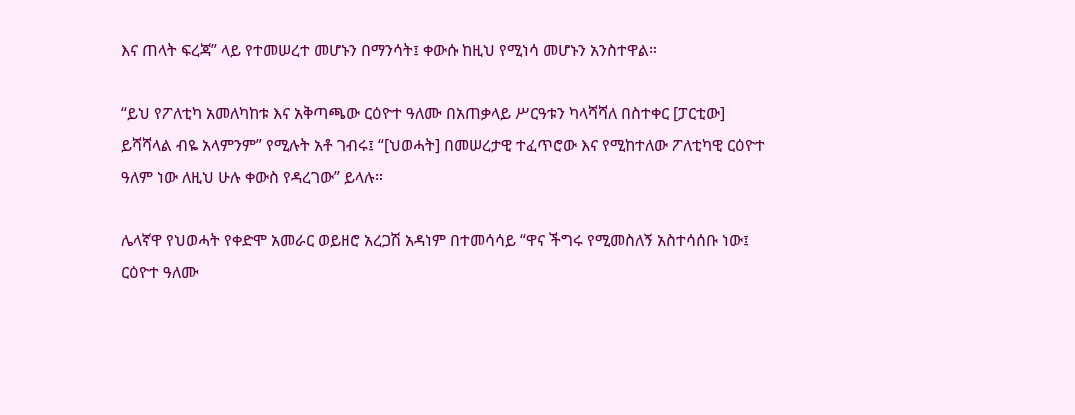እና ጠላት ፍረጃ” ላይ የተመሠረተ መሆኑን በማንሳት፤ ቀውሱ ከዚህ የሚነሳ መሆኑን አንስተዋል።

“ይህ የፖለቲካ አመለካከቱ እና አቅጣጫው ርዕዮተ ዓለሙ በአጠቃላይ ሥርዓቱን ካላሻሻለ በስተቀር [ፓርቲው] ይሻሻላል ብዬ አላምንም” የሚሉት አቶ ገብሩ፤ “[ህወሓት] በመሠረታዊ ተፈጥሮው እና የሚከተለው ፖለቲካዊ ርዕዮተ ዓለም ነው ለዚህ ሁሉ ቀውስ የዳረገው” ይላሉ።

ሌላኛዋ የህወሓት የቀድሞ አመራር ወይዘሮ አረጋሽ አዳነም በተመሳሳይ “ዋና ችግሩ የሚመስለኝ አስተሳሰቡ ነው፤ ርዕዮተ ዓለሙ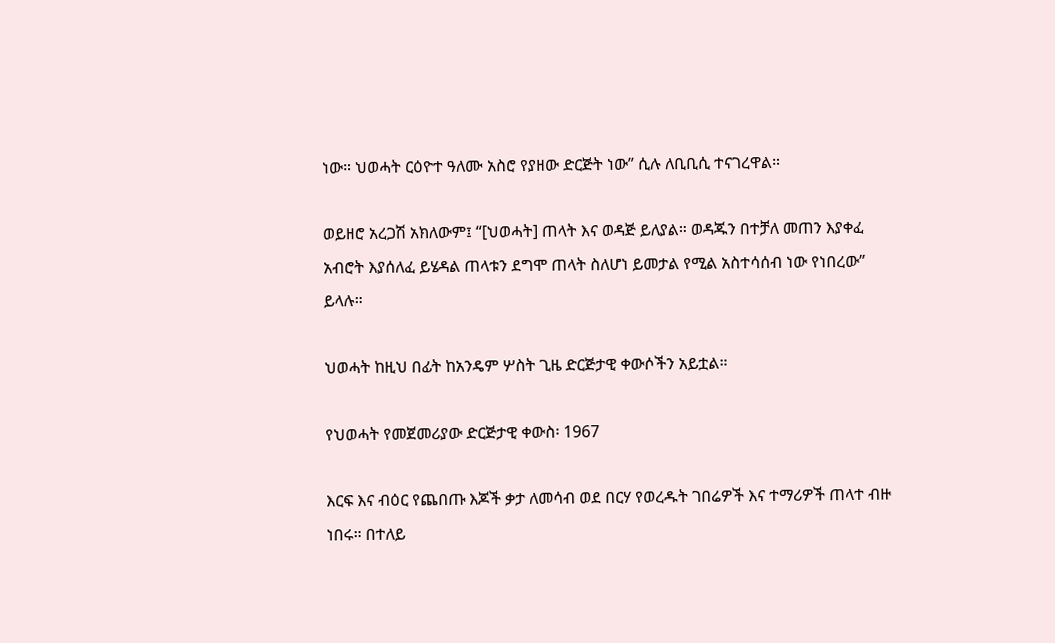ነው። ህወሓት ርዕዮተ ዓለሙ አስሮ የያዘው ድርጅት ነው” ሲሉ ለቢቢሲ ተናገረዋል።

ወይዘሮ አረጋሽ አክለውም፤ “[ህወሓት] ጠላት እና ወዳጅ ይለያል። ወዳጁን በተቻለ መጠን እያቀፈ አብሮት እያሰለፈ ይሄዳል ጠላቱን ደግሞ ጠላት ስለሆነ ይመታል የሚል አስተሳሰብ ነው የነበረው” ይላሉ።

ህወሓት ከዚህ በፊት ከአንዴም ሦስት ጊዜ ድርጅታዊ ቀውሶችን አይቷል።

የህወሓት የመጀመሪያው ድርጅታዊ ቀውስ፡ 1967

እርፍ እና ብዕር የጨበጡ እጆች ቃታ ለመሳብ ወደ በርሃ የወረዱት ገበሬዎች እና ተማሪዎች ጠላተ ብዙ ነበሩ። በተለይ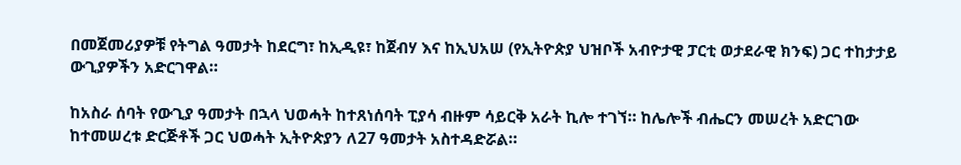በመጀመሪያዎቹ የትግል ዓመታት ከደርግ፣ ከኢዲዩ፣ ከጀብሃ እና ከኢህአሠ (የኢትዮጵያ ህዝቦች አብዮታዊ ፓርቲ ወታደራዊ ክንፍ) ጋር ተከታታይ ውጊያዎችን አድርገዋል።

ከአስራ ሰባት የውጊያ ዓመታት በኋላ ህወሓት ከተጸነሰባት ፒያሳ ብዙም ሳይርቅ አራት ኪሎ ተገኘ። ከሌሎች ብሔርን መሠረት አድርገው ከተመሠረቱ ድርጅቶች ጋር ህወሓት ኢትዮጵያን ለ27 ዓመታት አስተዳድሯል።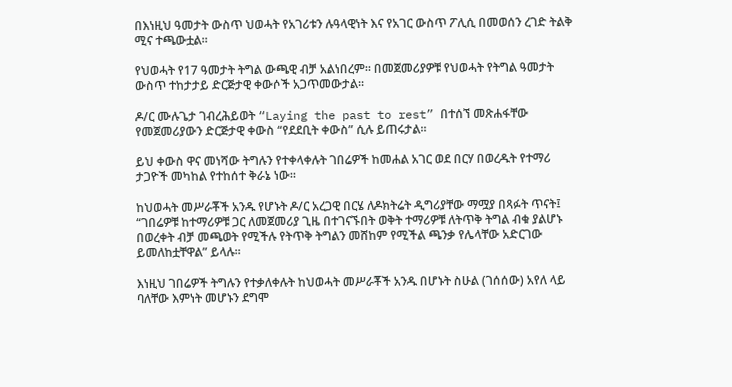በእነዚህ ዓመታት ውስጥ ህወሓት የአገሪቱን ሉዓላዊነት እና የአገር ውስጥ ፖሊሲ በመወሰን ረገድ ትልቅ ሚና ተጫውቷል።

የህወሓት የ17 ዓመታት ትግል ውጫዊ ብቻ አልነበረም። በመጀመሪያዎቹ የህወሓት የትግል ዓመታት ውስጥ ተከታታይ ድርጅታዊ ቀውሶች አጋጥመውታል።

ዶ/ር ሙሉጌታ ገብረሕይወት “Laying the past to rest” በተሰኘ መጽሐፋቸው የመጀመሪያውን ድርጅታዊ ቀውስ “የደደቢት ቀውስ” ሲሉ ይጠሩታል።

ይህ ቀውስ ዋና መነሻው ትግሉን የተቀላቀሉት ገበሬዎች ከመሐል አገር ወደ በርሃ በወረዱት የተማሪ ታጋዮች መካከል የተከሰተ ቅራኔ ነው።

ከህወሓት መሥራቾች አንዱ የሆኑት ዶ/ር አረጋዊ በርሄ ለዶክትሬት ዲግሪያቸው ማሟያ በጻፉት ጥናት፤ “ገበሬዎቹ ከተማሪዎቹ ጋር ለመጀመሪያ ጊዜ በተገናኙበት ወቅት ተማሪዎቹ ለትጥቅ ትግል ብቁ ያልሆኑ በወረቀት ብቻ መጫወት የሚችሉ የትጥቅ ትግልን መሸከም የሚችል ጫንቃ የሌላቸው አድርገው ይመለከቷቸዋል” ይላሉ።

እነዚህ ገበሬዎች ትግሉን የተቃለቀሉት ከህወሓት መሥራቾች አንዱ በሆኑት ስሁል (ገሰሰው) አየለ ላይ ባለቸው እምነት መሆኑን ደግሞ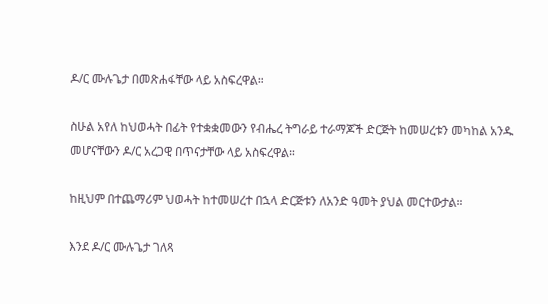ዶ/ር ሙሉጌታ በመጽሐፋቸው ላይ አስፍረዋል።

ስሁል አየለ ከህወሓት በፊት የተቋቋመውን የብሔረ ትግራይ ተራማጆች ድርጅት ከመሠረቱን መካከል አንዱ መሆናቸውን ዶ/ር አረጋዊ በጥናታቸው ላይ አስፍረዋል።

ከዚህም በተጨማሪም ህወሓት ከተመሠረተ በኋላ ድርጅቱን ለአንድ ዓመት ያህል መርተውታል።

እንደ ዶ/ር ሙሉጌታ ገለጻ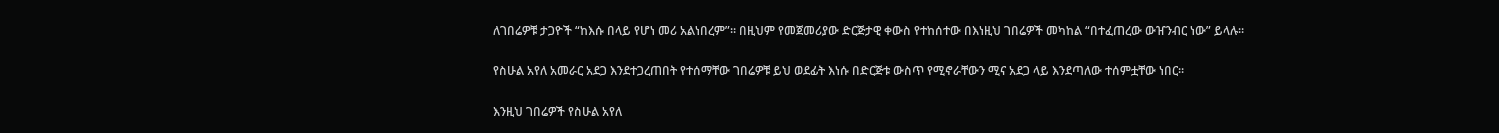ለገበሬዎቹ ታጋዮች “ከእሱ በላይ የሆነ መሪ አልነበረም”። በዚህም የመጀመሪያው ድርጅታዊ ቀውስ የተከሰተው በእነዚህ ገበሬዎች መካከል “በተፈጠረው ውዠንብር ነው” ይላሉ።

የስሁል አየለ አመራር አደጋ እንደተጋረጠበት የተሰማቸው ገበሬዎቹ ይህ ወደፊት እነሱ በድርጅቱ ውስጥ የሚኖራቸውን ሚና አደጋ ላይ እንደጣለው ተሰምቷቸው ነበር።

እንዚህ ገበሬዎች የስሁል አየለ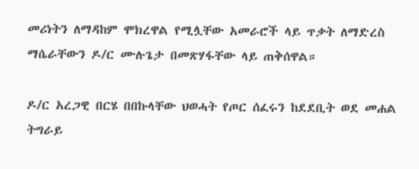መሪነትን ለማዳከም ሞክረዋል የሚሏቸው አመራሮች ላይ ጥቃት ለማድረስ ማሴራቸውን ዶ/ር ሙሉጌታ በመጽሃፋቸው ላይ ጠቅሰዋል።

ዶ/ር አረጋዊ በርሄ በበኩላቸው ህወሓት የጦር ሰፈሩን ከደደቢት ወደ መሐል ትግራይ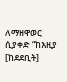ለማዘዋወር ሲያቀድ “ከእዚያ [ከደደቢት]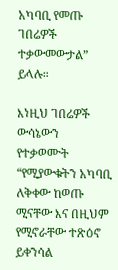አካባቢ የመጡ ገበሬዎች ተቃውመውታል” ይላሉ።

እነዚህ ገበሬዎች ውሳኔውን የተቃወሙት “የሚያውቁትን አካባቢ ለቅቀው ከወጡ ሚናቸው እና በዚህም የሚኖራቸው ተጽዕኖ ይቀንሳል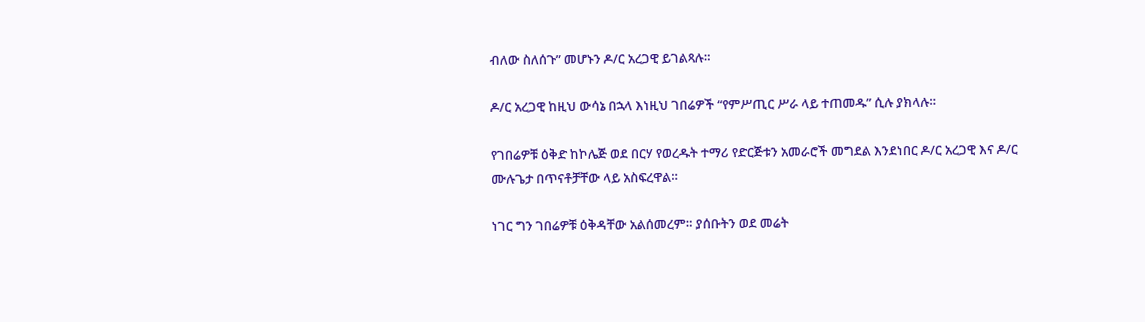ብለው ስለሰጉ” መሆኑን ዶ/ር አረጋዊ ይገልጻሉ።

ዶ/ር አረጋዊ ከዚህ ውሳኔ በኋላ እነዚህ ገበሬዎች “የምሥጢር ሥራ ላይ ተጠመዱ” ሲሉ ያክላሉ።

የገበሬዎቹ ዕቅድ ከኮሌጅ ወደ በርሃ የወረዱት ተማሪ የድርጅቱን አመራሮች መግደል እንደነበር ዶ/ር አረጋዊ እና ዶ/ር ሙሉጌታ በጥናቶቻቸው ላይ አስፍረዋል።

ነገር ግን ገበሬዎቹ ዕቅዳቸው አልሰመረም። ያሰቡትን ወደ መሬት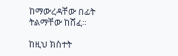ከማውረዳቸው በፊት ትልማቸው ከሸፈ።

ከዚህ ክስተት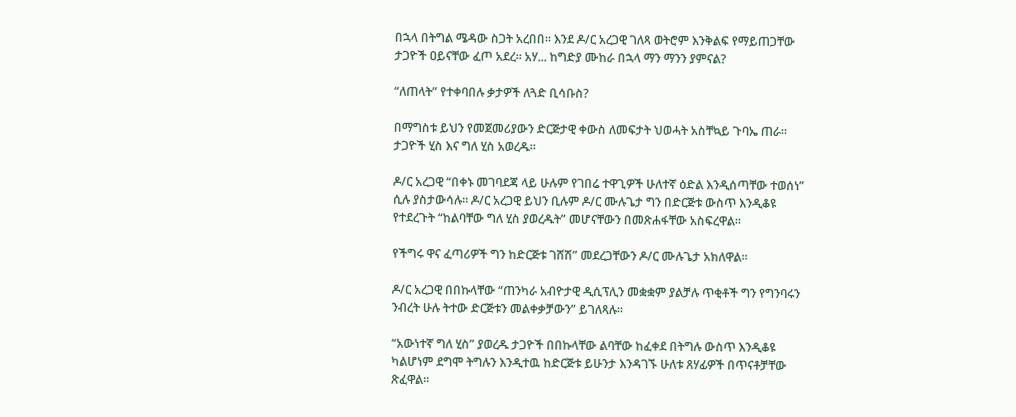በኋላ በትግል ሜዳው ስጋት አረበበ። እንደ ዶ/ር አረጋዊ ገለጻ ወትሮም እንቅልፍ የማይጠጋቸው ታጋዮች ዐይናቸው ፈጦ አደረ። አሃ... ከግድያ ሙከራ በኋላ ማን ማንን ያምናል?

“ለጠላት” የተቀባበሉ ቃታዎች ለጓድ ቢሳቡስ?

በማግስቱ ይህን የመጀመሪያውን ድርጅታዊ ቀውስ ለመፍታት ህወሓት አስቸኳይ ጉባኤ ጠራ። ታጋዮች ሂስ እና ግለ ሂስ አወረዱ።

ዶ/ር አረጋዊ “በቀኑ መገባደጃ ላይ ሁሉም የገበሬ ተዋጊዎች ሁለተኛ ዕድል እንዲሰጣቸው ተወሰነ” ሲሉ ያስታውሳሉ። ዶ/ር አረጋዊ ይህን ቢሉም ዶ/ር ሙሉጌታ ግን በድርጅቱ ውስጥ እንዲቆዩ የተደረጉት “ከልባቸው ግለ ሂስ ያወረዱት” መሆናቸውን በመጽሐፋቸው አስፍረዋል።

የችግሩ ዋና ፈጣሪዎች ግን ከድርጅቱ ገሸሽ” መደረጋቸውን ዶ/ር ሙሉጌታ አክለዋል።

ዶ/ር አረጋዊ በበኩላቸው “ጠንካራ አብዮታዊ ዲሲፕሊን መቋቋም ያልቻሉ ጥቂቶች ግን የግንባሩን ንብረት ሁሉ ትተው ድርጅቱን መልቀቃቻውን” ይገለጻሉ።

“አውነተኛ ግለ ሂስ” ያወረዱ ታጋዮች በበኩላቸው ልባቸው ከፈቀደ በትግሉ ውስጥ እንዲቆዩ ካልሆነም ደግሞ ትግሉን እንዲተዉ ከድርጅቱ ይሁንታ እንዳገኙ ሁለቱ ጸሃፊዎች በጥናቶቻቸው ጽፈዋል።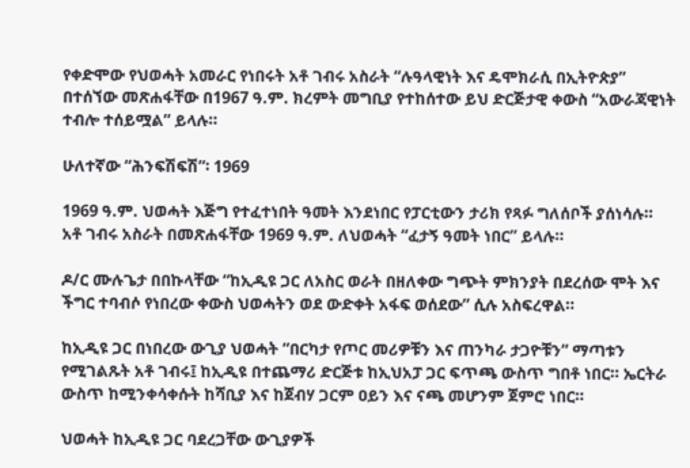የቀድሞው የህወሓት አመራር የነበሩት አቶ ገብሩ አስራት “ሉዓላዊነት እና ዴሞክራሲ በኢትዮጵያ” በተሰኘው መጽሐፋቸው በ1967 ዓ.ም. ክረምት መግቢያ የተከሰተው ይህ ድርጅታዊ ቀውስ “አውራጃዊነት ተብሎ ተሰይሟል” ይላሉ።

ሁለተኛው “ሕንፍሽፍሽ”፡ 1969

1969 ዓ.ም. ህወሓት እጅግ የተፈተነበት ዓመት እንደነበር የፓርቲውን ታሪክ የጻፉ ግለሰቦች ያሰነሳሉ። አቶ ገብሩ አስራት በመጽሐፋቸው 1969 ዓ.ም. ለህወሓት “ፈታኝ ዓመት ነበር” ይላሉ።

ዶ/ር ሙሉጌታ በበኩላቸው “ከኢዲዩ ጋር ለአስር ወራት በዘለቀው ግጭት ምክንያት በደረሰው ሞት እና ችግር ተባብሶ የነበረው ቀውስ ህወሓትን ወደ ውድቀት አፋፍ ወሰደው” ሲሉ አስፍረዋል።

ከኢዲዩ ጋር በነበረው ውጊያ ህወሓት “በርካታ የጦር መሪዎቹን እና ጠንካራ ታጋዮቹን” ማጣቱን የሚገልጹት አቶ ገብሩ፤ ከኢዲዩ በተጨማሪ ድርጅቱ ከኢህአፓ ጋር ፍጥጫ ውስጥ ግበቶ ነበር። ኤርትራ ውስጥ ከሚንቀሳቀሱት ከሻቢያ እና ከጀብሃ ጋርም ዐይን እና ናጫ መሆንም ጀምሮ ነበር።

ህወሓት ከኢዲዩ ጋር ባደረጋቸው ውጊያዎች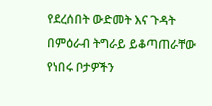የደረሰበት ውድመት እና ጉዳት በምዕራብ ትግራይ ይቆጣጠራቸው የነበሩ ቦታዎችን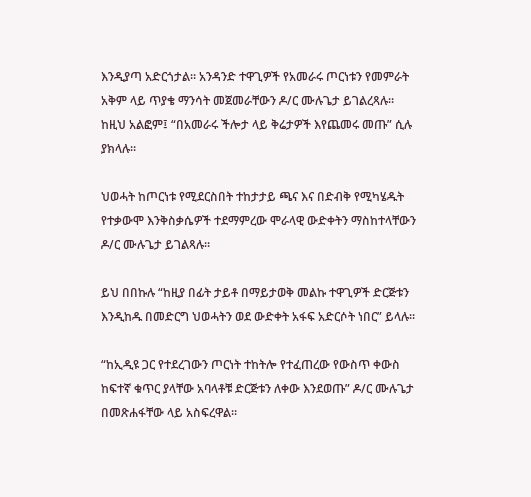እንዲያጣ አድርጎታል። አንዳንድ ተዋጊዎች የአመራሩ ጦርነቱን የመምራት አቅም ላይ ጥያቄ ማንሳት መጀመራቸውን ዶ/ር ሙሉጌታ ይገልረጻሉ። ከዚህ አልፎም፤ “በአመራሩ ችሎታ ላይ ቅሬታዎች እየጨመሩ መጡ” ሲሉ ያክላሉ።

ህወሓት ከጦርነቱ የሚደርስበት ተከታታይ ጫና እና በድብቅ የሚካሄዱት የተቃውሞ እንቅስቃሴዎች ተደማምረው ሞራላዊ ውድቀትን ማስከተላቸውን ዶ/ር ሙሉጌታ ይገልጻሉ።

ይህ በበኩሉ “ከዚያ በፊት ታይቶ በማይታወቅ መልኩ ተዋጊዎች ድርጅቱን እንዲከዱ በመድርግ ህወሓትን ወደ ውድቀት አፋፍ አድርሶት ነበር” ይላሉ።

“ከኢዲዩ ጋር የተደረገውን ጦርነት ተከትሎ የተፈጠረው የውስጥ ቀውስ ከፍተኛ ቁጥር ያላቸው አባላቶቹ ድርጅቱን ለቀው እንደወጡ” ዶ/ር ሙሉጌታ በመጽሐፋቸው ላይ አስፍረዋል።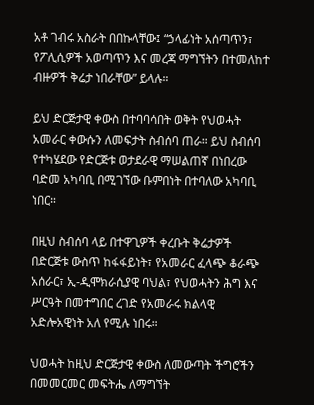አቶ ገብሩ አስራት በበኩላቸው፤ “ኃላፊነት አሰጣጥን፣ የፖሊሲዎች አወጣጥን እና መረጃ ማግኘትን በተመለከተ ብዙዎች ቅሬታ ነበራቸው” ይላሉ።

ይህ ድርጅታዊ ቀውስ በተባባሳበት ወቅት የህወሓት አመራር ቀውሱን ለመፍታት ስብሰባ ጠራ። ይህ ስብሰባ የተካሄደው የድርጅቱ ወታደራዊ ማሠልጠኛ በነበረው ባድመ አካባቢ በሚገኘው ቡምበነት በተባለው አካባቢ ነበር።

በዚህ ስብሰባ ላይ በተዋጊዎች ቀረቡት ቅሬታዎች በድርጅቱ ውስጥ ከፋፋይነት፣ የአመራር ፈላጭ ቆራጭ አሰራር፣ ኢ-ዲሞክራሲያዊ ባህል፣ የህወሓትን ሕግ እና ሥርዓት በመተግበር ረገድ የአመራሩ ክልላዊ አድሎአዊነት አለ የሚሉ ነበሩ።

ህወሓት ከዚህ ድርጅታዊ ቀውስ ለመውጣት ችግሮችን በመመርመር መፍትሔ ለማግኘት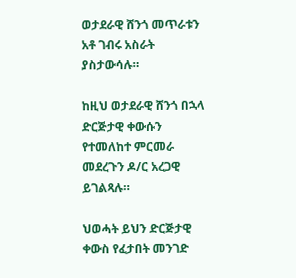ወታደራዊ ሸንጎ መጥራቱን አቶ ገብሩ አስራት ያስታውሳሉ።

ከዚህ ወታደራዊ ሸንጎ በኋላ ድርጅታዊ ቀውሱን የተመለከተ ምርመራ መደረጉን ዶ/ር አረጋዊ ይገልጻሉ።

ህወሓት ይህን ድርጅታዊ ቀውስ የፈታበት መንገድ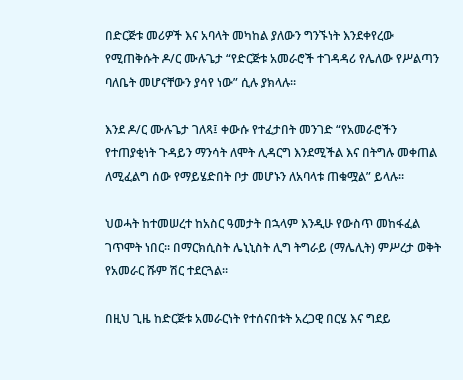በድርጅቱ መሪዎች እና አባላት መካከል ያለውን ግንኙነት እንደቀየረው የሚጠቅሱት ዶ/ር ሙሉጌታ “የድርጅቱ አመራሮች ተገዳዳሪ የሌለው የሥልጣን ባለቤት መሆናቸውን ያሳየ ነው” ሲሉ ያክላሉ።

እንደ ዶ/ር ሙሉጌታ ገለጻ፤ ቀውሱ የተፈታበት መንገድ “የአመራሮችን የተጠያቂነት ጉዳይን ማንሳት ለሞት ሊዳርግ እንደሚችል እና በትግሉ መቀጠል ለሚፈልግ ሰው የማይሄድበት ቦታ መሆኑን ለአባላቱ ጠቁሟል” ይላሉ።

ህወሓት ከተመሠረተ ከአስር ዓመታት በኋላም እንዲሁ የውስጥ መከፋፈል ገጥሞት ነበር። በማርክሲስት ሌኒኒስት ሊግ ትግራይ (ማሌሊት) ምሥረታ ወቅት የአመራር ሹም ሽር ተደርጓል።

በዚህ ጊዜ ከድርጅቱ አመራርነት የተሰናበቱት አረጋዊ በርሄ እና ግደይ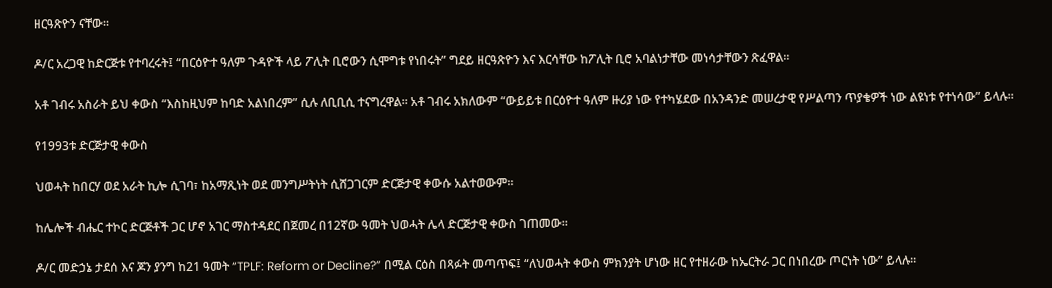ዘርዓጽዮን ናቸው።

ዶ/ር አረጋዊ ከድርጅቱ የተባረሩት፤ “በርዕዮተ ዓለም ጉዳዮች ላይ ፖሊት ቢሮውን ሲሞግቱ የነበሩት” ግደይ ዘርዓጽዮን እና እርሳቸው ከፖሊት ቢሮ አባልነታቸው መነሳታቸውን ጽፈዋል።

አቶ ገብሩ አስራት ይህ ቀውስ “እስከዚህም ከባድ አልነበረም” ሲሉ ለቢቢሲ ተናግረዋል። አቶ ገብሩ አክለውም “ውይይቱ በርዕዮተ ዓለም ዙሪያ ነው የተካሄደው በአንዳንድ መሠረታዊ የሥልጣን ጥያቄዎች ነው ልዩነቱ የተነሳው” ይላሉ።

የ1993ቱ ድርጅታዊ ቀውስ

ህወሓት ከበርሃ ወደ አራት ኪሎ ሲገባ፣ ከአማጺነት ወደ መንግሥትነት ሲሸጋገርም ድርጅታዊ ቀውሱ አልተወውም።

ከሌሎች ብሔር ተኮር ድርጅቶች ጋር ሆኖ አገር ማስተዳደር በጀመረ በ12ኛው ዓመት ህወሓት ሌላ ድርጅታዊ ቀውስ ገጠመው።

ዶ/ር መድኃኔ ታደሰ እና ጆን ያንግ ከ21 ዓመት “TPLF: Reform or Decline?” በሚል ርዕስ በጻፉት መጣጥፍ፤ “ለህወሓት ቀውስ ምክንያት ሆነው ዘር የተዘራው ከኤርትራ ጋር በነበረው ጦርነት ነው” ይላሉ።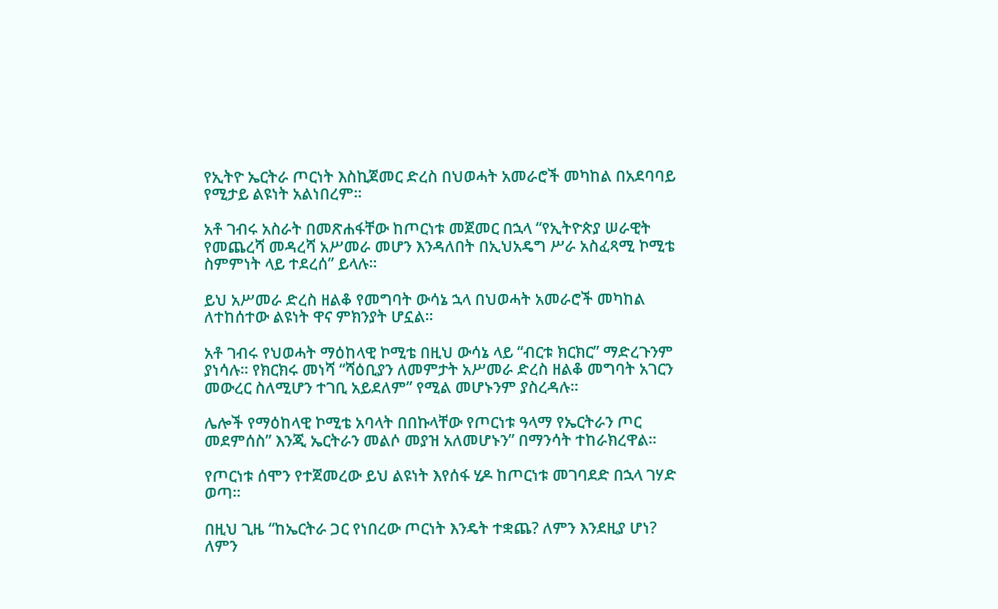የኢትዮ ኤርትራ ጦርነት እስኪጀመር ድረስ በህወሓት አመራሮች መካከል በአደባባይ የሚታይ ልዩነት አልነበረም።

አቶ ገብሩ አስራት በመጽሐፋቸው ከጦርነቱ መጀመር በኋላ “የኢትዮጵያ ሠራዊት የመጨረሻ መዳረሻ አሥመራ መሆን እንዳለበት በኢህአዴግ ሥራ አስፈጻሚ ኮሚቴ ስምምነት ላይ ተደረሰ” ይላሉ።

ይህ አሥመራ ድረስ ዘልቆ የመግባት ውሳኔ ኋላ በህወሓት አመራሮች መካከል ለተከሰተው ልዩነት ዋና ምክንያት ሆኗል።

አቶ ገብሩ የህወሓት ማዕከላዊ ኮሚቴ በዚህ ውሳኔ ላይ “ብርቱ ክርክር” ማድረጉንም ያነሳሉ። የክርክሩ መነሻ “ሻዕቢያን ለመምታት አሥመራ ድረስ ዘልቆ መግባት አገርን መውረር ስለሚሆን ተገቢ አይደለም” የሚል መሆኑንም ያስረዳሉ።

ሌሎች የማዕከላዊ ኮሚቴ አባላት በበኩላቸው የጦርነቱ ዓላማ የኤርትራን ጦር መደምሰስ” እንጂ ኤርትራን መልሶ መያዝ አለመሆኑን” በማንሳት ተከራክረዋል።

የጦርነቱ ሰሞን የተጀመረው ይህ ልዩነት እየሰፋ ሂዶ ከጦርነቱ መገባደድ በኋላ ገሃድ ወጣ።

በዚህ ጊዜ “ከኤርትራ ጋር የነበረው ጦርነት እንዴት ተቋጨ? ለምን እንደዚያ ሆነ? ለምን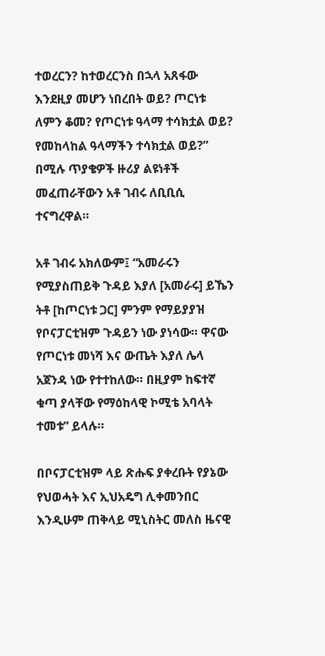ተወረርን? ከተወረርንስ በኋላ አጸፋው እንደዚያ መሆን ነበረበት ወይ? ጦርነቱ ለምን ቆመ? የጦርነቱ ዓላማ ተሳክቷል ወይ? የመከላከል ዓላማችን ተሳክቷል ወይ?” በሚሉ ጥያቄዎች ዙሪያ ልዩነቶች መፈጠራቸውን አቶ ገብሩ ለቢቢሲ ተናግረዋል።

አቶ ገብሩ አክለውም፤ “አመራሩን የሚያስጠይቅ ጉዳይ እያለ [አመራሩ] ይኼን ትቶ [ከጦርነቱ ጋር] ምንም የማይያያዝ የቦናፓርቲዝም ጉዳይን ነው ያነሳው። ዋናው የጦርነቱ መነሻ እና ውጤት እያለ ሌላ አጀንዳ ነው የተተከለው። በዚያም ከፍተኛ ቁጣ ያላቸው የማዕከላዊ ኮሚቴ አባላት ተመቱ” ይላሉ።

በቦናፓርቲዝም ላይ ጽሑፍ ያቀረቡት የያኔው የህወሓት እና ኢህአዴግ ሊቀመንበር እንዲሁም ጠቅላይ ሚኒስትር መለስ ዜናዊ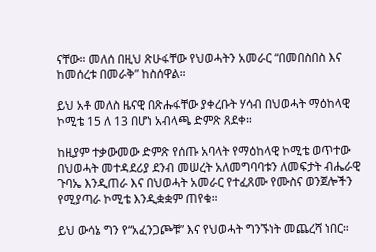ናቸው። መለሰ በዚህ ጽሁፋቸው የህወሓትን አመራር “በመበስበስ እና ከመሰረቱ በመራቅ” ከስሰዋል።

ይህ አቶ መለስ ዜናዊ በጽሑፋቸው ያቀረቡት ሃሳብ በህወሓት ማዕከላዊ ኮሚቴ 15 ለ 13 በሆነ አብላጫ ድምጽ ጸደቀ።

ከዚያም ተቃውመው ድምጽ የሰጡ አባላት የማዕከላዊ ኮሚቴ ወጥተው በህወሓት መተዳደሪያ ደንብ መሠረት አለመግባባቱን ለመፍታት ብሔራዊ ጉባኤ እንዲጠራ እና በህወሓት አመራር የተፈጸሙ የሙስና ወንጀሎችን የሚያጣራ ኮሚቴ እንዲቋቋም ጠየቁ።

ይህ ውሳኔ ግን የ“አፈንጋጮቹ” እና የህወሓት ግንኙነት መጨረሻ ነበር።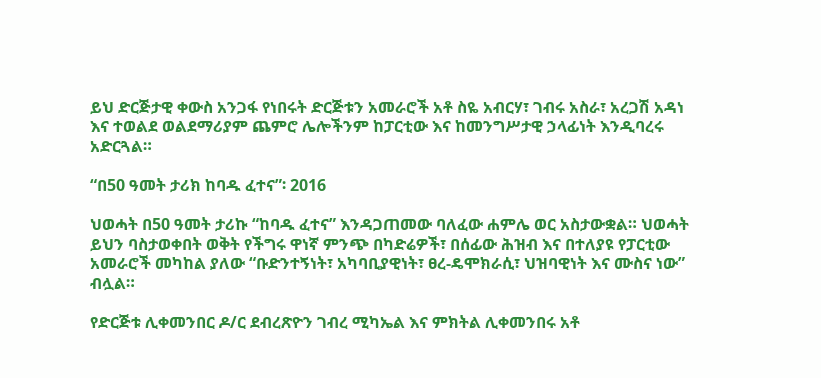ይህ ድርጅታዊ ቀውስ አንጋፋ የነበሩት ድርጅቱን አመራሮች አቶ ስዬ አብርሃ፣ ገብሩ አስራ፣ አረጋሽ አዳነ እና ተወልደ ወልደማሪያም ጨምሮ ሌሎችንም ከፓርቲው እና ከመንግሥታዊ ኃላፊነት እንዲባረሩ አድርጓል።

“በ50 ዓመት ታሪክ ከባዱ ፈተና”፡ 2016

ህወሓት በ50 ዓመት ታሪኩ “ከባዱ ፈተና” እንዳጋጠመው ባለፈው ሐምሌ ወር አስታውቋል። ህወሓት ይህን ባስታወቀበት ወቅት የችግሩ ዋነኛ ምንጭ በካድሬዎች፣ በሰፊው ሕዝብ እና በተለያዩ የፓርቲው አመራሮች መካከል ያለው “ቡድንተኝነት፣ አካባቢያዊነት፣ ፀረ-ዴሞክራሲ፣ ህዝባዊነት እና ሙስና ነው” ብሏል።

የድርጅቱ ሊቀመንበር ዶ/ር ደብረጽዮን ገብረ ሚካኤል እና ምክትል ሊቀመንበሩ አቶ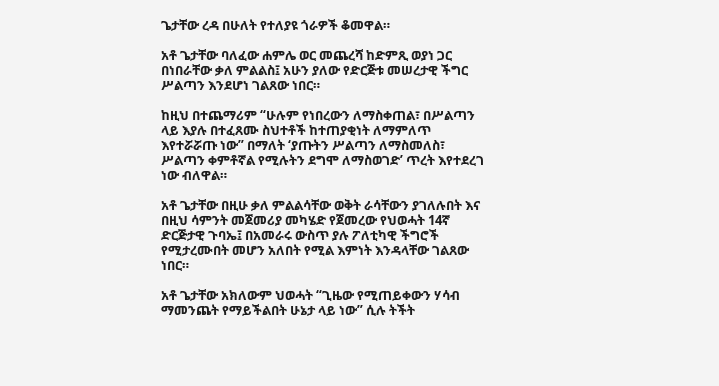ጌታቸው ረዳ በሁለት የተለያዩ ጎራዎች ቆመዋል።

አቶ ጌታቸው ባለፈው ሐምሌ ወር መጨረሻ ከድምጺ ወያነ ጋር በነበራቸው ቃለ ምልልስ፤ አሁን ያለው የድርጅቱ መሠረታዊ ችግር ሥልጣን እንደሆነ ገልጸው ነበር።

ከዚህ በተጨማሪም “ሁሉም የነበረውን ለማስቀጠል፣ በሥልጣን ላይ እያሉ በተፈጸሙ ስህተቶች ከተጠያቂነት ለማምለጥ እየተሯሯጡ ነው” በማለት ‘ያጡትን ሥልጣን ለማስመለስ፣ ሥልጣን ቀምቶኛል የሚሉትን ደግሞ ለማስወገድ’ ጥረት እየተደረገ ነው ብለዋል።

አቶ ጌታቸው በዚሁ ቃለ ምልልሳቸው ወቅት ራሳቸውን ያገለሉበት እና በዚህ ሳምንት መጀመሪያ መካሄድ የጀመረው የህወሓት 14ኛ ድርጅታዊ ጉባኤ፤ በአመራሩ ውስጥ ያሉ ፖለቲካዊ ችግሮች የሚታረሙበት መሆን አለበት የሚል እምነት እንዳላቸው ገልጸው ነበር።

አቶ ጌታቸው አክለውም ህወሓት “ጊዜው የሚጠይቀውን ሃሳብ ማመንጨት የማይችልበት ሁኔታ ላይ ነው” ሲሉ ትችት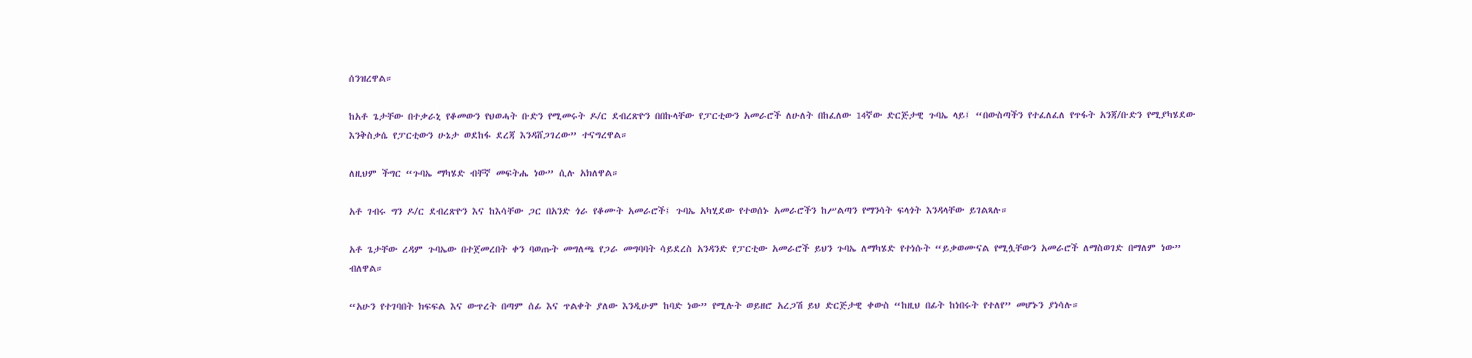ሰንዝረዋል።

ከአቶ ጌታቸው በተቃራኒ የቆመውን የህወሓት ቡድን የሚመሩት ዶ/ር ደብረጽዮን በበኩላቸው የፓርቲውን አመራሮች ለሁለት በከፈለው 14ኛው ድርጅታዊ ጉባኤ ላይ፤ “በውስጣችን የተፈለፈለ የጥፋት አንጃ/ቡድን የሚያካሄደው እንቅስቃሴ የፓርቲውን ሁኔታ ወደከፋ ደረጃ እንዳሸጋገረው” ተናግረዋል።

ለዚህም ችግር “ጉባኤ ማካሄድ ብቸኛ መፍትሔ ነው” ሲሉ አክለዋል።

አቶ ገብሩ ግን ዶ/ር ደብረጽዮን እና ከእሳቸው ጋር በአንድ ጎራ የቆሙት አመራሮች፤ ጉባኤ አካሂደው የተወሰኑ አመራሮችን ከሥልጣን የማንሳት ፍላጎት እንዳላቸው ይገልጻሉ።

አቶ ጌታቸው ረዳም ጉባኤው በተጀመረበት ቀን ባወጡት መግለጫ የጋራ መግባባት ሳይደረስ አንዳንድ የፓርቲው አመራሮች ይህን ጉባኤ ለማካሄድ የተነሱት “ይቃወሙናል የሚሏቸውን አመራሮች ለማስወገድ በማለም ነው” ብለዋል።

“አሁን የተገባበት ክፍፍል እና ውጥረት በጣም ሰፊ እና ጥልቀት ያለው እንዲሁም ከባድ ነው” የሚሉት ወይዘሮ አረጋሽ ይህ ድርጅታዊ ቀውስ “ከዚህ በፊት ከነበሩት የተለየ” መሆኑን ያነሳሉ።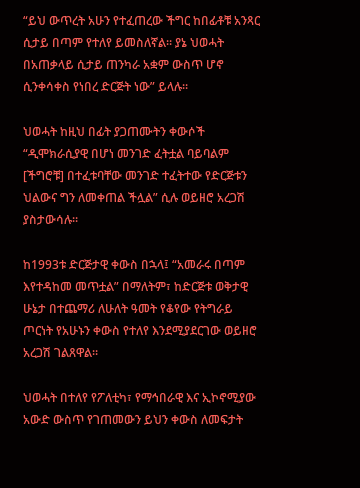“ይህ ውጥረት አሁን የተፈጠረው ችግር ከበፊቶቹ አንጻር ሲታይ በጣም የተለየ ይመስለኛል። ያኔ ህወሓት በአጠቃላይ ሲታይ ጠንካራ አቋም ውስጥ ሆኖ ሲንቀሳቀስ የነበረ ድርጅት ነው” ይላሉ።

ህወሓት ከዚህ በፊት ያጋጠሙትን ቀውሶች “ዲሞክራሲያዊ በሆነ መንገድ ፈትቷል ባይባልም [ችግሮቹ] በተፈቱባቸው መንገድ ተፈትተው የድርጅቱን ህልውና ግን ለመቀጠል ችሏል” ሲሉ ወይዘሮ አረጋሽ ያስታውሳሉ።

ከ1993ቱ ድርጅታዊ ቀውስ በኋላ፤ “አመራሩ በጣም እየተዳከመ መጥቷል” በማለትም፣ ከድርጅቱ ወቅታዊ ሁኔታ በተጨማሪ ለሁለት ዓመት የቆየው የትግራይ ጦርነት የአሁኑን ቀውስ የተለየ እንደሚያደርገው ወይዘሮ አረጋሽ ገልጸዋል።

ህወሓት በተለየ የፖለቲካ፣ የማኅበራዊ እና ኢኮኖሚያው አውድ ውስጥ የገጠመውን ይህን ቀውስ ለመፍታት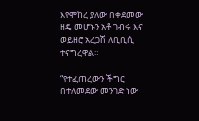እየሞከረ ያለው በቀደመው ዘዴ መሆኑን አቶ ገብሩ እና ወይዘሮ አረጋሽ ለቢቢሲ ተናግረዋል።

“የተፈጠረውን ችግር በተለመደው መንገድ ነው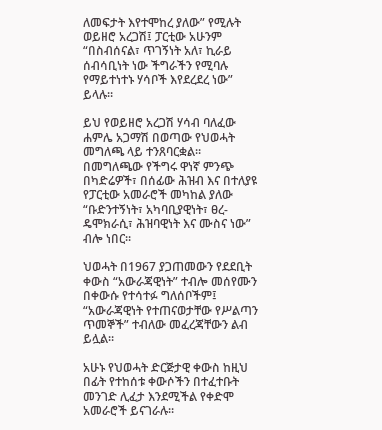ለመፍታት እየተሞከረ ያለው” የሚሉት ወይዘሮ አረጋሽ፤ ፓርቲው አሁንም “በስብሰናል፣ ጥገኝነት አለ፣ ኪራይ ሰብሳቢነት ነው ችግራችን የሚባሉ የማይተነተኑ ሃሳቦች እየደረደረ ነው” ይላሉ።

ይህ የወይዘሮ አረጋሽ ሃሳብ ባለፈው ሐምሌ አጋማሽ በወጣው የህወሓት መግለጫ ላይ ተንጸባርቋል። በመግለጫው የችግሩ ዋነኛ ምንጭ በካድሬዎች፣ በሰፊው ሕዝብ እና በተለያዩ የፓርቲው አመራሮች መካከል ያለው “ቡድንተኝነት፣ አካባቢያዊነት፣ ፀረ-ዴሞክራሲ፣ ሕዝባዊነት እና ሙስና ነው” ብሎ ነበር።

ህወሓት በ1967 ያጋጠመውን የደደቢት ቀውስ “አውራጃዊነት” ተብሎ መሰየሙን በቀውሱ የተሳተፉ ግለሰቦችም፤ “አውራጃዊነት የተጠናወታቸው የሥልጣን ጥመኞች” ተብለው መፈረጃቸውን ልብ ይሏል።

አሁኑ የህወሓት ድርጅታዊ ቀውስ ከዚህ በፊት የተከሰቱ ቀውሶችን በተፈተቡት መንገድ ሊፈታ እንደሚችል የቀድሞ አመራሮች ይናገራሉ።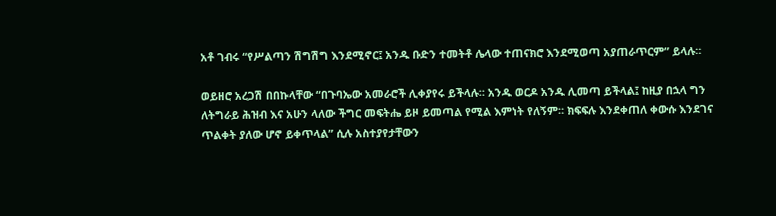አቶ ገብሩ “የሥልጣን ሽግሽግ እንደሚኖር፤ አንዱ ቡድን ተመትቶ ሌላው ተጠናክሮ እንደሚወጣ አያጠራጥርም” ይላሉ።

ወይዘሮ አረጋሽ በበኩላቸው “በጉባኤው አመራሮች ሊቀያየሩ ይችላሉ። አንዱ ወርዶ አንዱ ሊመጣ ይችላል፤ ከዚያ በኋላ ግን ለትግራይ ሕዝብ እና አሁን ላለው ችግር መፍትሔ ይዞ ይመጣል የሚል እምነት የለኝም። ክፍፍሉ እንደቀጠለ ቀውሱ እንደገና ጥልቀት ያለው ሆኖ ይቀጥላል” ሲሉ አስተያየታቸውን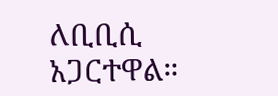ለቢቢሲ አጋርተዋል።